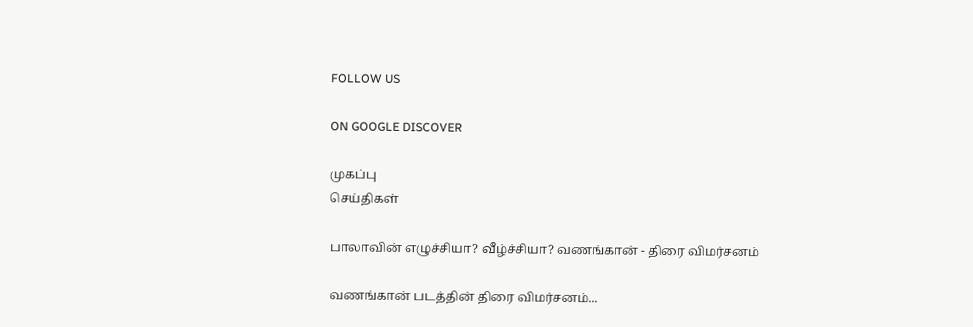FOLLOW US

ON GOOGLE DISCOVER

முகப்பு
செய்திகள்

பாலாவின் எழுச்சியா? வீழ்ச்சியா? வணங்கான் - திரை விமர்சனம்

வணங்கான் படத்தின் திரை விமர்சனம்...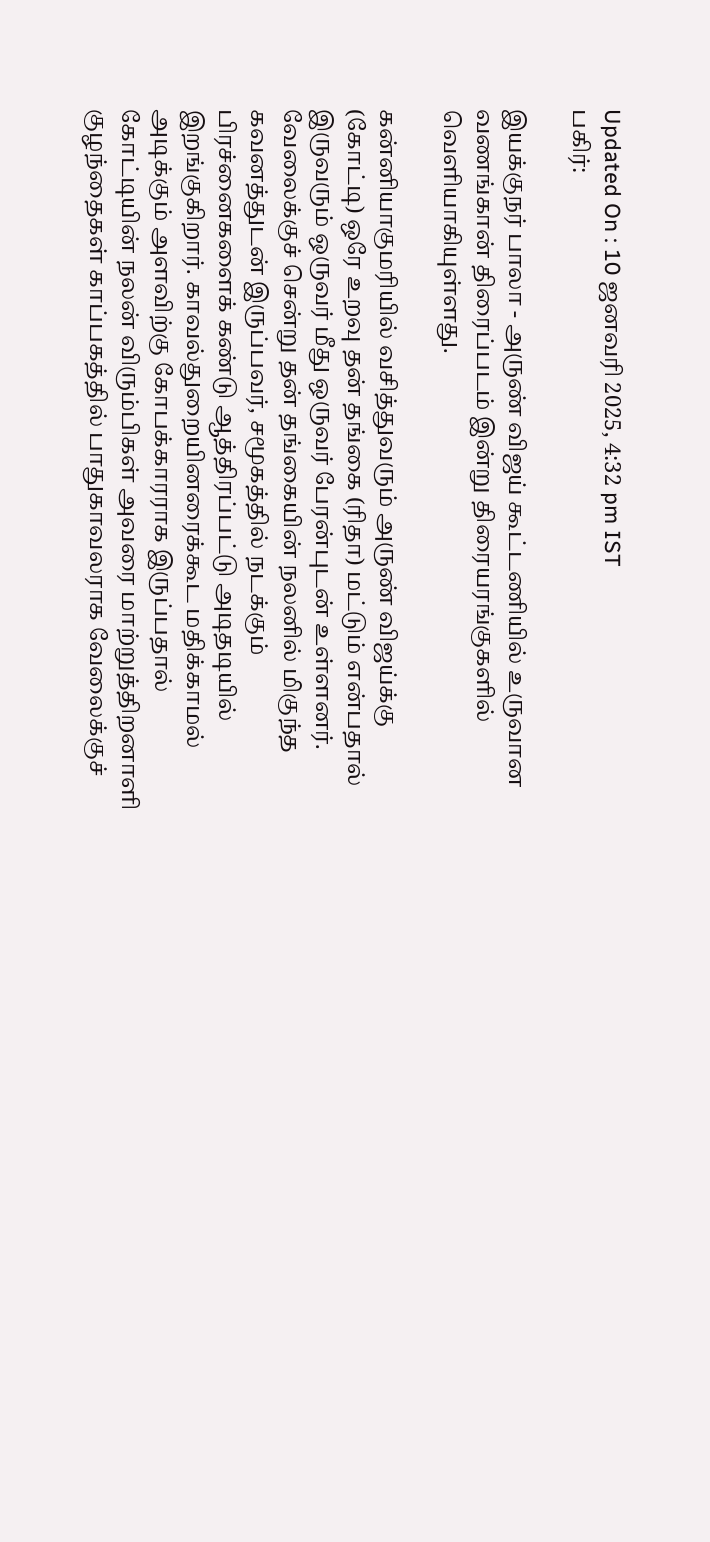Updated On : 10 ஜனவரி 2025, 4:32 pm IST
பகிர்:

இயக்குநர் பாலா - அருண் விஜய் கூட்டணியில் உருவான வணங்கான் திரைப்படம் இன்று திரையரங்குகளில் வெளியாகியுள்ளது.

கன்னியாகுமரியில் வசித்துவரும் அருண் விஜய்க்கு (கோட்டி) ஒரே உறவு தன் தங்கை (ரிதா) மட்டும் என்பதால் இருவரும் ஒருவர் மீது ஒருவர் பேரன்புடன் உள்ளனர். வேலைக்குச் சென்று தன் தங்கையின் நலனில் மிகுந்த கவனத்துடன் இருப்பவர், சமூகத்தில் நடக்கும் பிரச்னைகளைக் கண்டு ஆத்திரப்பட்டு அடிதடியில் இறங்குகிறார். காவல்துறையினரைக்கூட மதிக்காமல் அடிக்கும் அளவிற்கு கோபக்காரராக இருப்பதால் கோட்டியின் நலன் விரும்பிகள் அவரை மாற்றுத்திறனாளி குழந்தைகள் காப்பகத்தில் பாதுகாவலராக வேலைக்குச்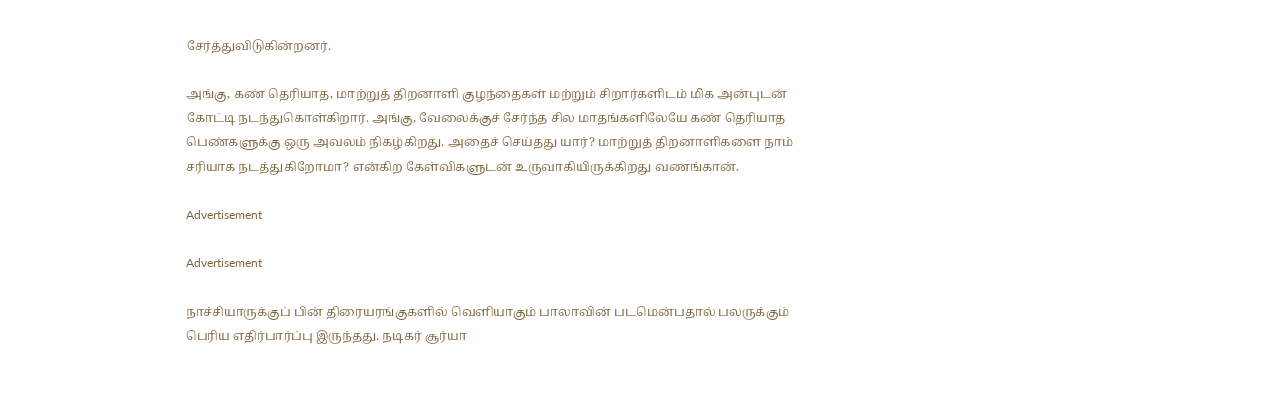சேர்த்துவிடுகின்றனர்.

அங்கு, கண் தெரியாத, மாற்றுத் திறனாளி குழந்தைகள் மற்றும் சிறார்களிடம் மிக அன்புடன் கோட்டி நடந்துகொள்கிறார். அங்கு, வேலைக்குச் சேர்ந்த சில மாதங்களிலேயே கண் தெரியாத பெண்களுக்கு ஒரு அவலம் நிகழ்கிறது. அதைச் செய்தது யார்? மாற்றுத் திறனாளிகளை நாம் சரியாக நடத்துகிறோமா? என்கிற கேள்விகளுடன் உருவாகியிருக்கிறது வணங்கான்.

Advertisement

Advertisement

நாச்சியாருக்குப் பின் திரையரங்குகளில் வெளியாகும் பாலாவின் படமென்பதால் பலருக்கும் பெரிய எதிர்பார்ப்பு இருந்தது. நடிகர் சூர்யா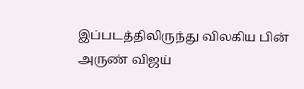இப்படத்திலிருந்து விலகிய பின் அருண் விஜய்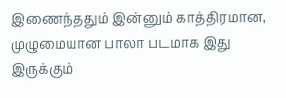இணைந்ததும் இன்னும் காத்திரமான, முழுமையான பாலா படமாக இது இருக்கும்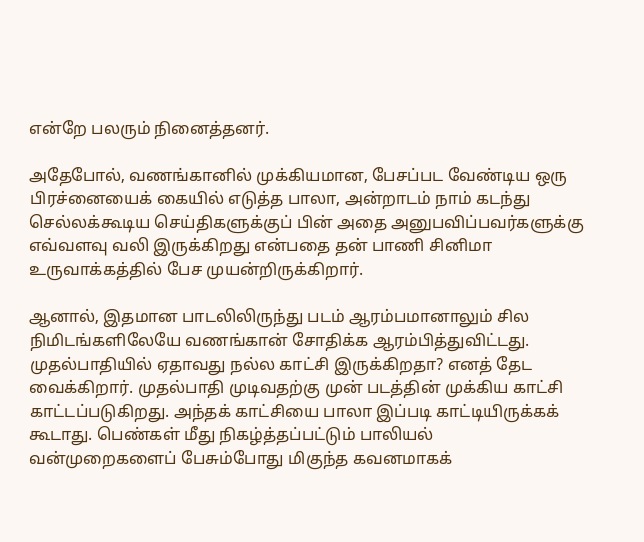என்றே பலரும் நினைத்தனர்.

அதேபோல், வணங்கானில் முக்கியமான, பேசப்பட வேண்டிய ஒரு பிரச்னையைக் கையில் எடுத்த பாலா, அன்றாடம் நாம் கடந்து செல்லக்கூடிய செய்திகளுக்குப் பின் அதை அனுபவிப்பவர்களுக்கு எவ்வளவு வலி இருக்கிறது என்பதை தன் பாணி சினிமா உருவாக்கத்தில் பேச முயன்றிருக்கிறார்.

ஆனால், இதமான பாடலிலிருந்து படம் ஆரம்பமானாலும் சில நிமிடங்களிலேயே வணங்கான் சோதிக்க ஆரம்பித்துவிட்டது. முதல்பாதியில் ஏதாவது நல்ல காட்சி இருக்கிறதா? எனத் தேட வைக்கிறார். முதல்பாதி முடிவதற்கு முன் படத்தின் முக்கிய காட்சி காட்டப்படுகிறது. அந்தக் காட்சியை பாலா இப்படி காட்டியிருக்கக் கூடாது. பெண்கள் மீது நிகழ்த்தப்பட்டும் பாலியல் வன்முறைகளைப் பேசும்போது மிகுந்த கவனமாகக்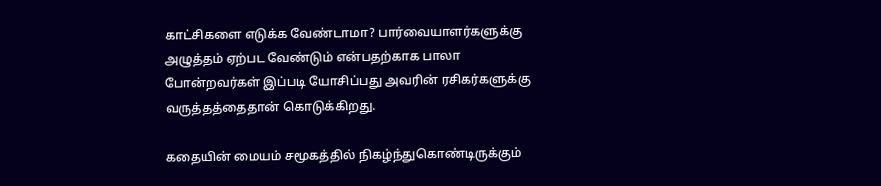காட்சிகளை எடுக்க வேண்டாமா? பார்வையாளர்களுக்கு அழுத்தம் ஏற்பட வேண்டும் என்பதற்காக பாலா போன்றவர்கள் இப்படி யோசிப்பது அவரின் ரசிகர்களுக்கு வருத்தத்தைதான் கொடுக்கிறது.

கதையின் மையம் சமூகத்தில் நிகழ்ந்துகொண்டிருக்கும்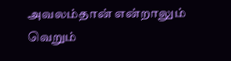அவலம்தான் என்றாலும் வெறும்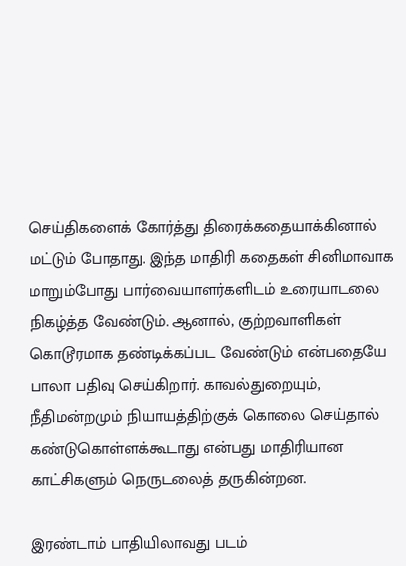செய்திகளைக் கோர்த்து திரைக்கதையாக்கினால் மட்டும் போதாது. இந்த மாதிரி கதைகள் சினிமாவாக மாறும்போது பார்வையாளர்களிடம் உரையாடலை நிகழ்த்த வேண்டும். ஆனால், குற்றவாளிகள் கொடூரமாக தண்டிக்கப்பட வேண்டும் என்பதையே பாலா பதிவு செய்கிறார். காவல்துறையும், நீதிமன்றமும் நியாயத்திற்குக் கொலை செய்தால் கண்டுகொள்ளக்கூடாது என்பது மாதிரியான காட்சிகளும் நெருடலைத் தருகின்றன.

இரண்டாம் பாதியிலாவது படம்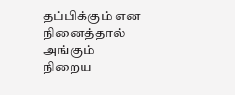தப்பிக்கும் என நினைத்தால் அங்கும் நிறைய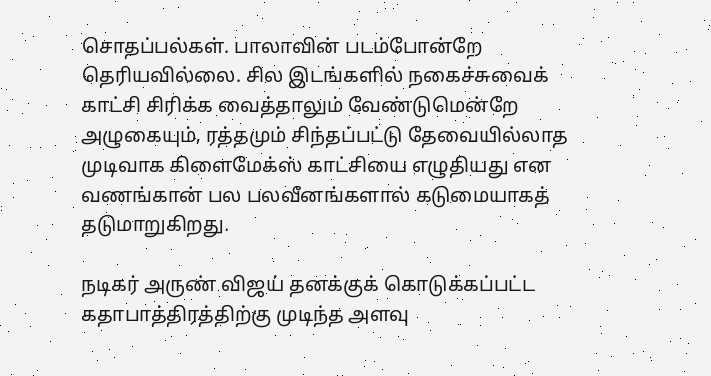சொதப்பல்கள். பாலாவின் படம்போன்றே தெரியவில்லை. சில இடங்களில் நகைச்சுவைக் காட்சி சிரிக்க வைத்தாலும் வேண்டுமென்றே அழுகையும், ரத்தமும் சிந்தப்பட்டு தேவையில்லாத முடிவாக கிளைமேக்ஸ் காட்சியை எழுதியது என வணங்கான் பல பலவீனங்களால் கடுமையாகத் தடுமாறுகிறது.

நடிகர் அருண் விஜய் தனக்குக் கொடுக்கப்பட்ட கதாபாத்திரத்திற்கு முடிந்த அளவு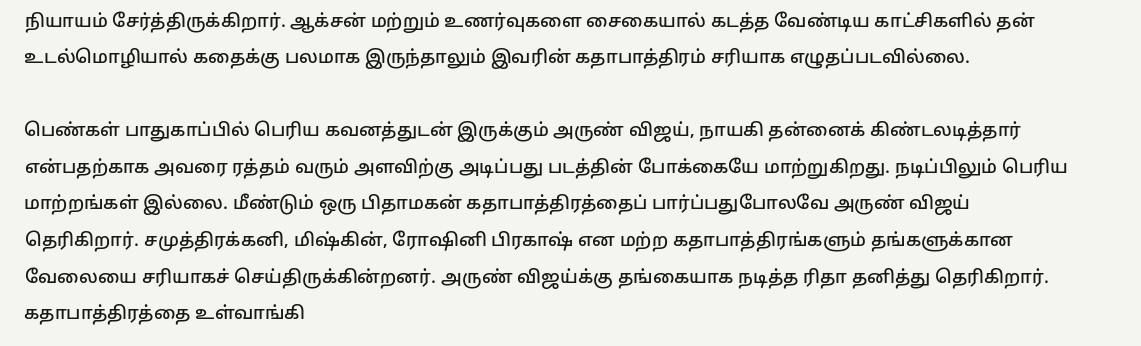நியாயம் சேர்த்திருக்கிறார். ஆக்சன் மற்றும் உணர்வுகளை சைகையால் கடத்த வேண்டிய காட்சிகளில் தன் உடல்மொழியால் கதைக்கு பலமாக இருந்தாலும் இவரின் கதாபாத்திரம் சரியாக எழுதப்படவில்லை.

பெண்கள் பாதுகாப்பில் பெரிய கவனத்துடன் இருக்கும் அருண் விஜய், நாயகி தன்னைக் கிண்டலடித்தார் என்பதற்காக அவரை ரத்தம் வரும் அளவிற்கு அடிப்பது படத்தின் போக்கையே மாற்றுகிறது. நடிப்பிலும் பெரிய மாற்றங்கள் இல்லை. மீண்டும் ஒரு பிதாமகன் கதாபாத்திரத்தைப் பார்ப்பதுபோலவே அருண் விஜய் தெரிகிறார். சமுத்திரக்கனி, மிஷ்கின், ரோஷினி பிரகாஷ் என மற்ற கதாபாத்திரங்களும் தங்களுக்கான வேலையை சரியாகச் செய்திருக்கின்றனர். அருண் விஜய்க்கு தங்கையாக நடித்த ரிதா தனித்து தெரிகிறார். கதாபாத்திரத்தை உள்வாங்கி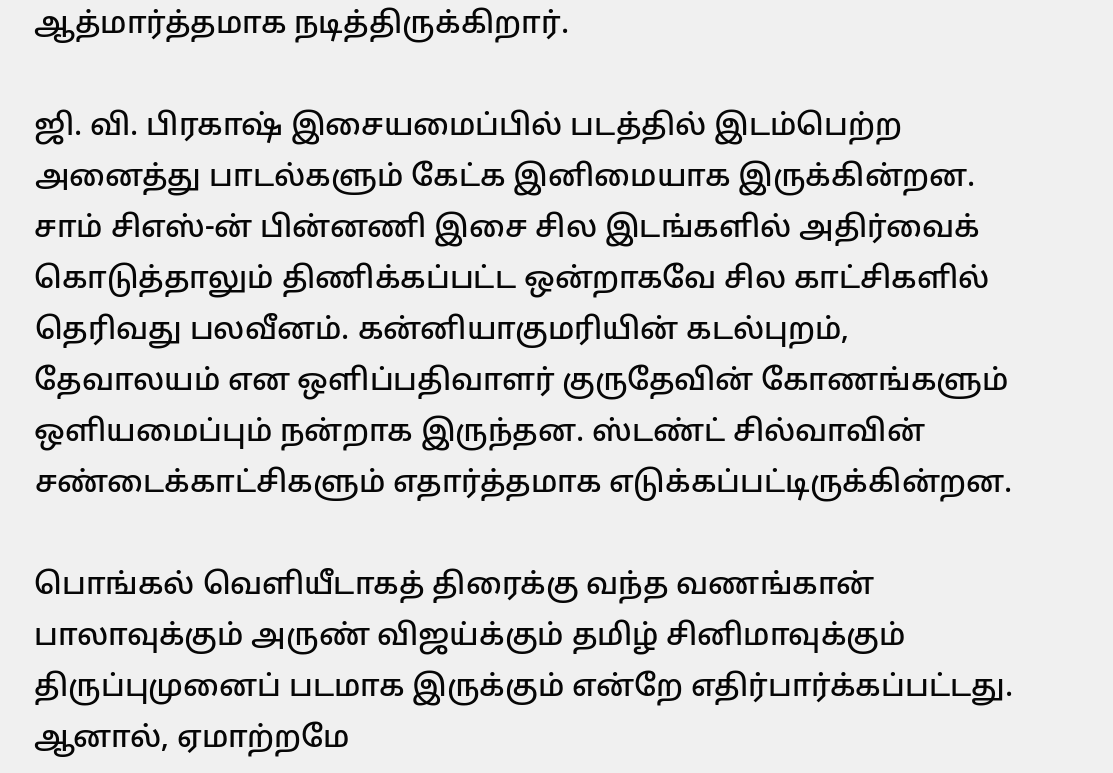ஆத்மார்த்தமாக நடித்திருக்கிறார்.

ஜி. வி. பிரகாஷ் இசையமைப்பில் படத்தில் இடம்பெற்ற அனைத்து பாடல்களும் கேட்க இனிமையாக இருக்கின்றன. சாம் சிஎஸ்-ன் பின்னணி இசை சில இடங்களில் அதிர்வைக் கொடுத்தாலும் திணிக்கப்பட்ட ஒன்றாகவே சில காட்சிகளில் தெரிவது பலவீனம். கன்னியாகுமரியின் கடல்புறம், தேவாலயம் என ஒளிப்பதிவாளர் குருதேவின் கோணங்களும் ஒளியமைப்பும் நன்றாக இருந்தன. ஸ்டண்ட் சில்வாவின் சண்டைக்காட்சிகளும் எதார்த்தமாக எடுக்கப்பட்டிருக்கின்றன.

பொங்கல் வெளியீடாகத் திரைக்கு வந்த வணங்கான் பாலாவுக்கும் அருண் விஜய்க்கும் தமிழ் சினிமாவுக்கும் திருப்புமுனைப் படமாக இருக்கும் என்றே எதிர்பார்க்கப்பட்டது. ஆனால், ஏமாற்றமே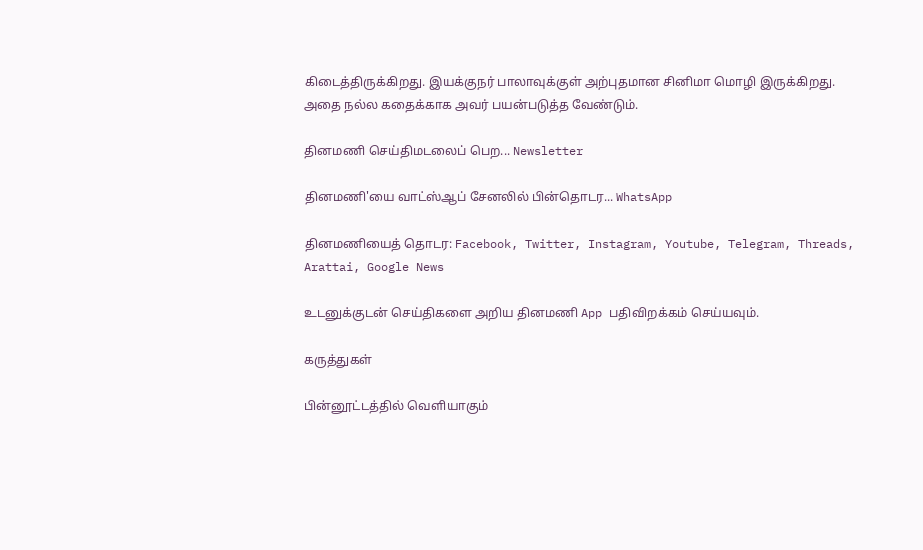கிடைத்திருக்கிறது. இயக்குநர் பாலாவுக்குள் அற்புதமான சினிமா மொழி இருக்கிறது. அதை நல்ல கதைக்காக அவர் பயன்படுத்த வேண்டும்.

தினமணி செய்திமடலைப் பெற... Newsletter

தினமணி'யை வாட்ஸ்ஆப் சேனலில் பின்தொடர... WhatsApp

தினமணியைத் தொடர: Facebook, Twitter, Instagram, Youtube, Telegram, Threads, Arattai, Google News

உடனுக்குடன் செய்திகளை அறிய தினமணி App பதிவிறக்கம் செய்யவும்.

கருத்துகள்

பின்னூட்டத்தில் வெளியாகும்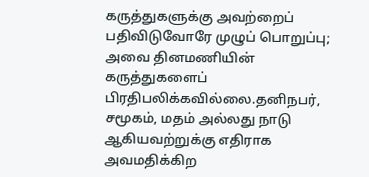கருத்துகளுக்கு அவற்றைப் பதிவிடுவோரே முழுப் பொறுப்பு; அவை தினமணியின் கருத்துகளைப் பிரதிபலிக்கவில்லை.தனிநபர், சமூகம், மதம் அல்லது நாடு ஆகியவற்றுக்கு எதிராக அவமதிக்கிற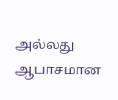அல்லது ஆபாசமான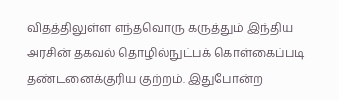விதத்திலுள்ள எந்தவொரு கருத்தும் இந்திய அரசின் தகவல் தொழில்நுட்பக் கொள்கைப்படி தண்டனைக்குரிய குற்றம். இதுபோன்ற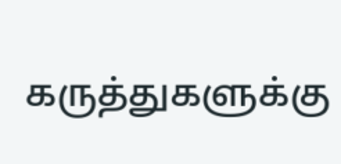கருத்துகளுக்கு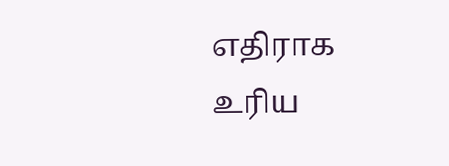எதிராக உரிய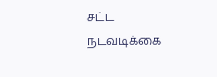சட்ட நடவடிக்கை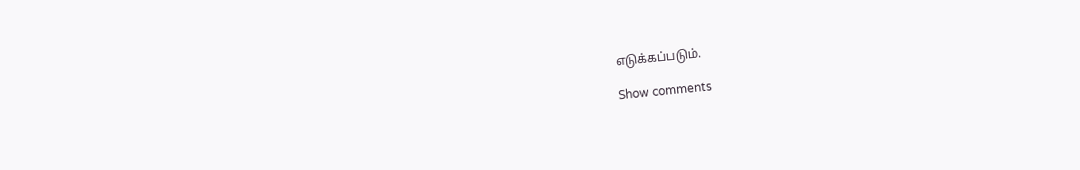எடுக்கப்படும்.

Show comments